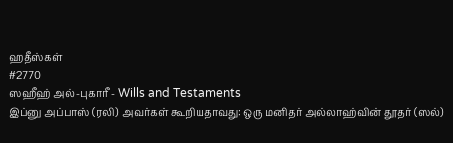ஹதீஸ்கள்
#2770
ஸஹீஹ் அல்-புகாரீ - Wills and Testaments
இப்னு அப்பாஸ் (ரலி) அவர்கள் கூறியதாவது: ஒரு மனிதர் அல்லாஹ்வின் தூதர் (ஸல்)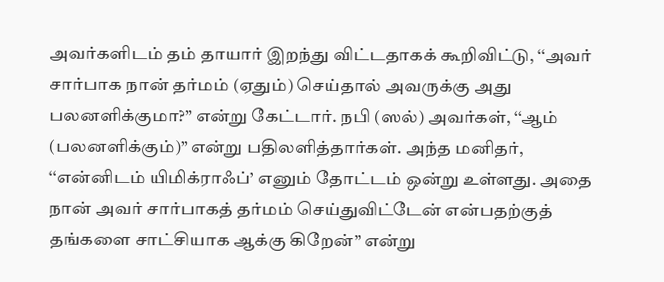அவர்களிடம் தம் தாயார் இறந்து விட்டதாகக் கூறிவிட்டு, ‘‘அவர் சார்பாக நான் தர்மம் (ஏதும்) செய்தால் அவருக்கு அது பலனளிக்குமா?” என்று கேட்டார். நபி (ஸல்) அவர்கள், ‘‘ஆம் (பலனளிக்கும்)” என்று பதிலளித்தார்கள். அந்த மனிதர், ‘‘என்னிடம் யிமிக்ராஃப்’ எனும் தோட்டம் ஒன்று உள்ளது. அதை நான் அவர் சார்பாகத் தர்மம் செய்துவிட்டேன் என்பதற்குத் தங்களை சாட்சியாக ஆக்கு கிறேன்” என்று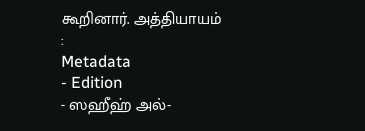கூறினார். அத்தியாயம் :
Metadata
- Edition
- ஸஹீஹ் அல்-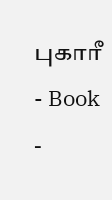புகாரீ
- Book
-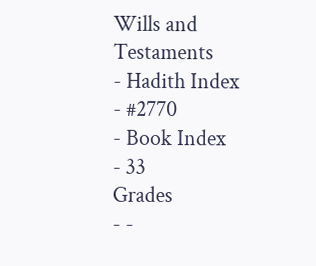Wills and Testaments
- Hadith Index
- #2770
- Book Index
- 33
Grades
- -